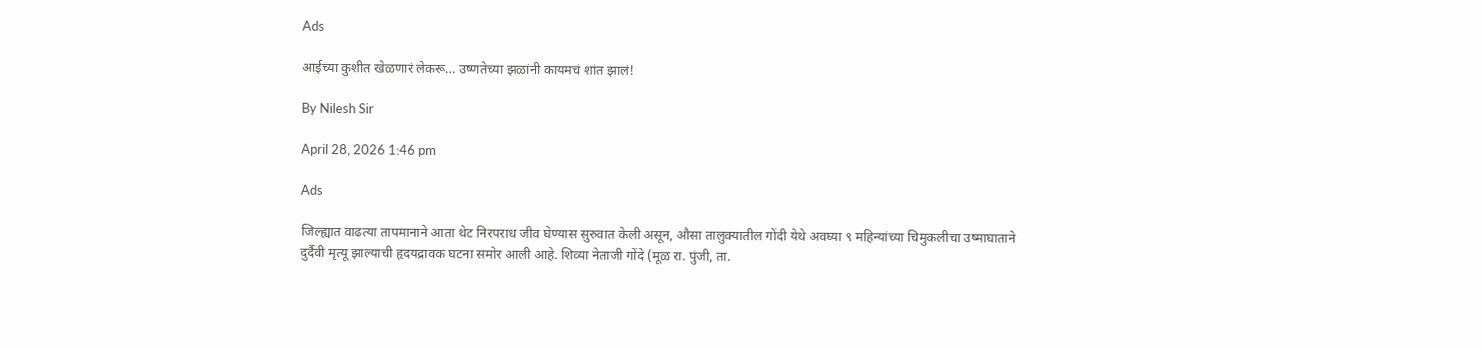Ads

आईच्या कुशीत खेळणारं लेकरू… उष्णतेच्या झळांनी कायमचं शांत झालं!

By Nilesh Sir

April 28, 2026 1:46 pm

Ads

जिल्ह्यात वाढत्या तापमानाने आता थेट निरपराध जीव घेण्यास सुरुवात केली असून, औसा तालुक्यातील गोंदी येथे अवघ्या ९ महिन्यांच्या चिमुकलीचा उष्माघाताने दुर्दैवी मृत्यू झाल्याची हृदयद्रावक घटना समोर आली आहे. शिव्या नेताजी गोंदे (मूळ रा. पुंजी, ता.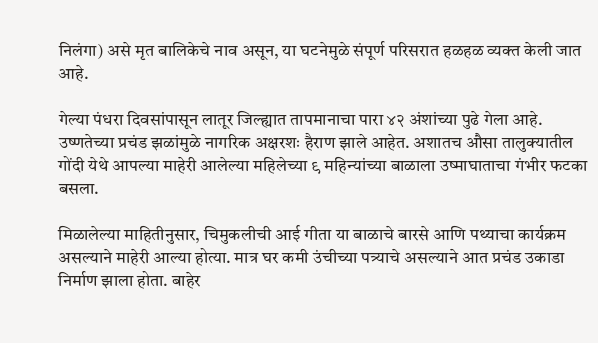निलंगा) असे मृत बालिकेचे नाव असून, या घटनेमुळे संपूर्ण परिसरात हळहळ व्यक्त केली जात आहे.

गेल्या पंधरा दिवसांपासून लातूर जिल्ह्यात तापमानाचा पारा ४२ अंशांच्या पुढे गेला आहे. उष्णतेच्या प्रचंड झळांमुळे नागरिक अक्षरशः हैराण झाले आहेत. अशातच औसा तालुक्यातील गोंदी येथे आपल्या माहेरी आलेल्या महिलेच्या ९ महिन्यांच्या बाळाला उष्माघाताचा गंभीर फटका बसला.

मिळालेल्या माहितीनुसार, चिमुकलीची आई गीता या बाळाचे बारसे आणि पथ्याचा कार्यक्रम असल्याने माहेरी आल्या होत्या. मात्र घर कमी उंचीच्या पत्र्याचे असल्याने आत प्रचंड उकाडा निर्माण झाला होता. बाहेर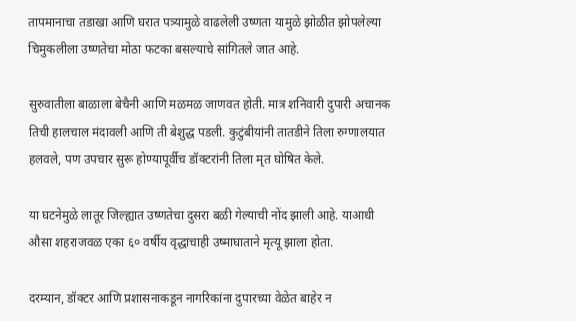तापमानाचा तडाखा आणि घरात पत्र्यामुळे वाढलेली उष्णता यामुळे झोळीत झोपलेल्या चिमुकलीला उष्णतेचा मोठा फटका बसल्याचे सांगितले जात आहे.

सुरुवातीला बाळाला बेचैनी आणि मळमळ जाणवत होती. मात्र शनिवारी दुपारी अचानक तिची हालचाल मंदावली आणि ती बेशुद्ध पडली. कुटुंबीयांनी तातडीने तिला रुग्णालयात हलवले, पण उपचार सुरू होण्यापूर्वीच डॉक्टरांनी तिला मृत घोषित केले.

या घटनेमुळे लातूर जिल्ह्यात उष्णतेचा दुसरा बळी गेल्याची नोंद झाली आहे. याआधी औसा शहराजवळ एका ६० वर्षीय वृद्धाचाही उष्माघाताने मृत्यू झाला होता.

दरम्यान, डॉक्टर आणि प्रशासनाकडून नागरिकांना दुपारच्या वेळेत बाहेर न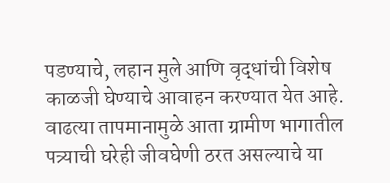पडण्याचे, लहान मुले आणि वृद्धांची विशेष काळजी घेण्याचे आवाहन करण्यात येत आहे. वाढत्या तापमानामुळे आता ग्रामीण भागातील पत्र्याची घरेही जीवघेणी ठरत असल्याचे या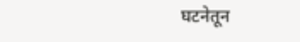घटनेतून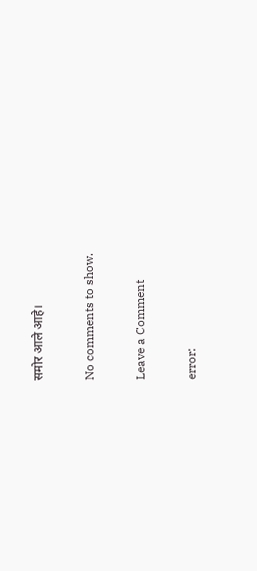समोर आले आहे।

No comments to show.

Leave a Comment

error: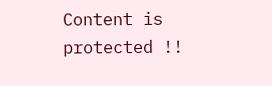Content is protected !!